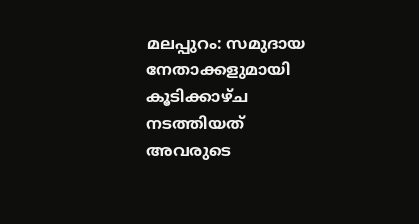മലപ്പുറം: സമുദായ നേതാക്കളുമായി കൂടിക്കാഴ്ച നടത്തിയത് അവരുടെ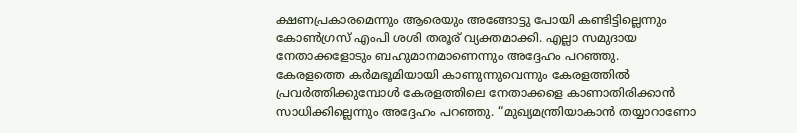ക്ഷണപ്രകാരമെന്നും ആരെയും അങ്ങോട്ടു പോയി കണ്ടിട്ടില്ലെന്നും കോൺഗ്രസ് എംപി ശശി തരൂര് വ്യക്തമാക്കി. എല്ലാ സമുദായ നേതാക്കളോടും ബഹുമാനമാണെന്നും അദ്ദേഹം പറഞ്ഞു.
കേരളത്തെ കർമഭൂമിയായി കാണുന്നുവെന്നും കേരളത്തിൽ പ്രവർത്തിക്കുമ്പോൾ കേരളത്തിലെ നേതാക്കളെ കാണാതിരിക്കാൻ സാധിക്കില്ലെന്നും അദ്ദേഹം പറഞ്ഞു. “മുഖ്യമന്ത്രിയാകാൻ തയ്യാറാണോ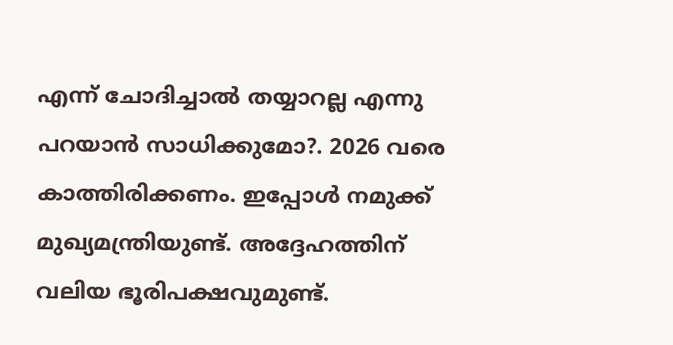എന്ന് ചോദിച്ചാൽ തയ്യാറല്ല എന്നു പറയാൻ സാധിക്കുമോ?. 2026 വരെ കാത്തിരിക്കണം. ഇപ്പോൾ നമുക്ക് മുഖ്യമന്ത്രിയുണ്ട്. അദ്ദേഹത്തിന് വലിയ ഭൂരിപക്ഷവുമുണ്ട്.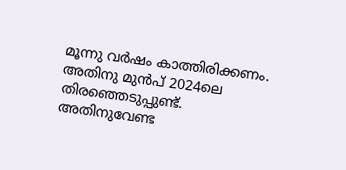മൂന്നു വർഷം കാത്തിരിക്കണം. അതിനു മുൻപ് 2024ലെ തിരഞ്ഞെടുപ്പുണ്ട്. അതിനുവേണ്ട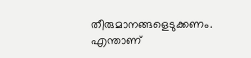തീരുമാനങ്ങളെടുക്കണം. എന്താണ്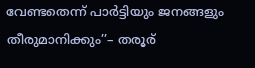വേണ്ടതെന്ന് പാർട്ടിയും ജനങ്ങളും തീരുമാനിക്കും’’– തരൂര്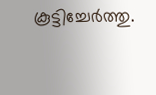കൂട്ടിച്ചേർത്തു.